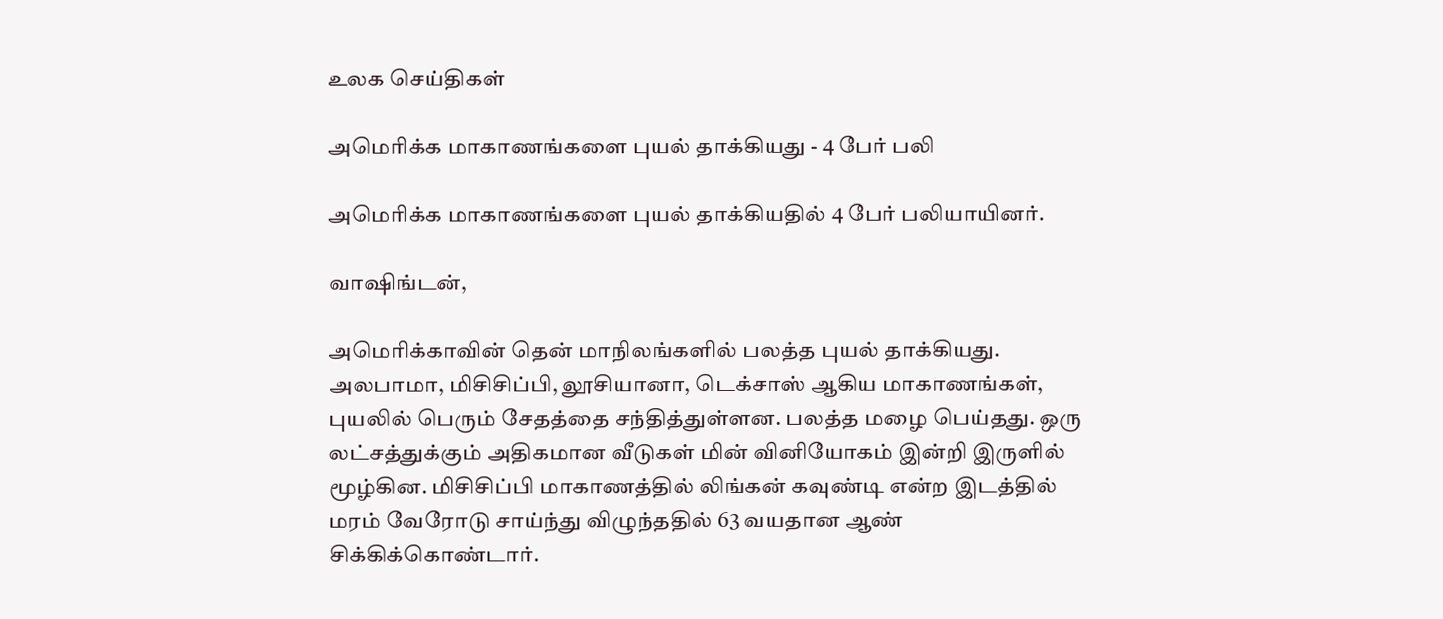உலக செய்திகள்

அமெரிக்க மாகாணங்களை புயல் தாக்கியது - 4 பேர் பலி

அமெரிக்க மாகாணங்களை புயல் தாக்கியதில் 4 பேர் பலியாயினர்.

வாஷிங்டன்,

அமெரிக்காவின் தென் மாநிலங்களில் பலத்த புயல் தாக்கியது. அலபாமா, மிசிசிப்பி, லூசியானா, டெக்சாஸ் ஆகிய மாகாணங்கள், புயலில் பெரும் சேதத்தை சந்தித்துள்ளன. பலத்த மழை பெய்தது. ஒரு லட்சத்துக்கும் அதிகமான வீடுகள் மின் வினியோகம் இன்றி இருளில் மூழ்கின. மிசிசிப்பி மாகாணத்தில் லிங்கன் கவுண்டி என்ற இடத்தில் மரம் வேரோடு சாய்ந்து விழுந்ததில் 63 வயதான ஆண் சிக்கிக்கொண்டார்.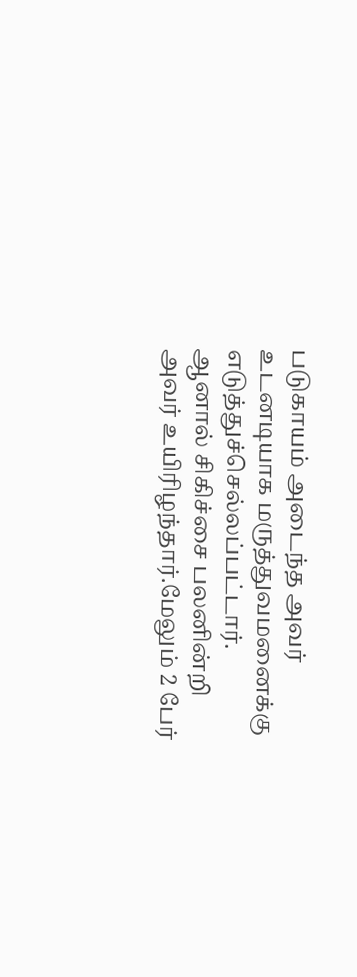படுகாயம் அடைந்த அவர் உடனடியாக மருத்துவமனைக்கு எடுத்துச்செல்லப்பட்டார். ஆனால் சிகிச்சை பலனின்றி அவர் உயிரிழந்தார்.மேலும் 2 பேர்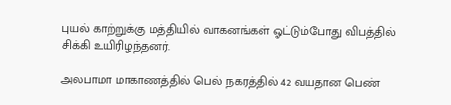புயல் காற்றுக்கு மத்தியில் வாகனங்கள் ஓட்டும்போது விபத்தில் சிக்கி உயிரிழந்தனர்.

அலபாமா மாகாணத்தில் பெல் நகரத்தில் 42 வயதான பெண்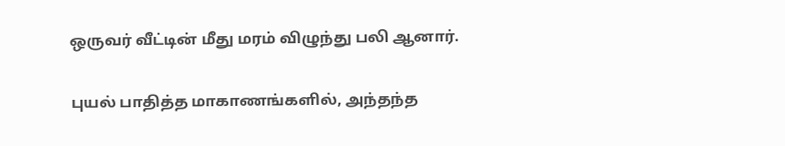ஒருவர் வீட்டின் மீது மரம் விழுந்து பலி ஆனார்.

புயல் பாதித்த மாகாணங்களில், அந்தந்த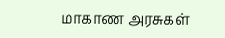மாகாண அரசுகள்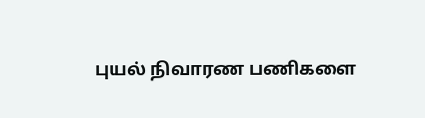புயல் நிவாரண பணிகளை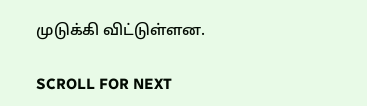முடுக்கி விட்டுள்ளன.

SCROLL FOR NEXT